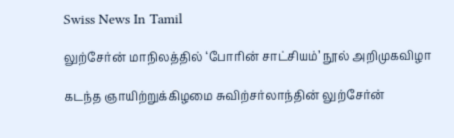Swiss News In Tamil

லுற்சேர்ன் மாநிலத்தில் ‘போரின் சாட்சியம்’ நூல் அறிமுகவிழா

கடந்த ஞாயிற்றுக்கிழமை சுவிற்சர்லாந்தின் லுற்சேர்ன்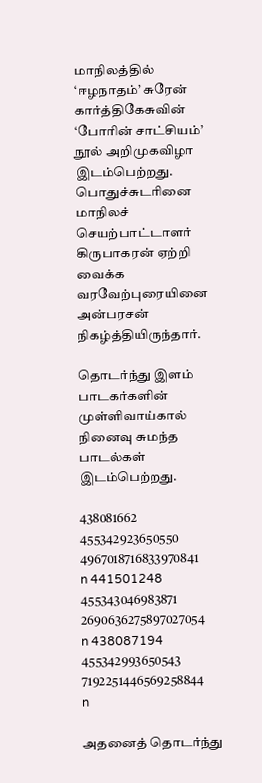மாநிலத்தில் ‘ஈழநாதம்’ சுரேன் கார்த்திகேசுவின் ‘போரின் சாட்சியம்’ நூல் அறிமுகவிழா இடம்பெற்றது.
பொதுச்சுடரினை மாநிலச் செயற்பாட்டாளர் கிருபாகரன் ஏற்றி வைக்க வரவேற்புரையினை அன்பரசன் நிகழ்த்தியிருந்தார்.

தொடர்ந்து இளம் பாடகர்களின் முள்ளிவாய்கால் நினைவு சுமந்த பாடல்கள் இடம்பெற்றது.

438081662 455342923650550 4967018716833970841 n 441501248 455343046983871 2690636275897027054 n 438087194 455342993650543 7192251446569258844 n

அதனைத் தொடர்ந்து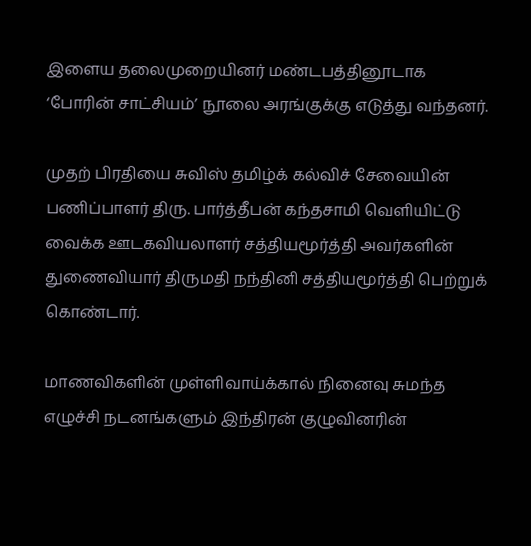இளைய தலைமுறையினர் மண்டபத்தினூடாக ‘போரின் சாட்சியம்’ நூலை அரங்குக்கு எடுத்து வந்தனர்.

முதற் பிரதியை சுவிஸ் தமிழ்க் கல்விச் சேவையின் பணிப்பாளர் திரு. பார்த்தீபன் கந்தசாமி வெளியிட்டு வைக்க ஊடகவியலாளர் சத்தியமூர்த்தி அவர்களின் துணைவியார் திருமதி நந்தினி சத்தியமூர்த்தி பெற்றுக் கொண்டார்.

மாணவிகளின் முள்ளிவாய்க்கால் நினைவு சுமந்த எழுச்சி நடனங்களும் இந்திரன் குழுவினரின்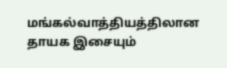மங்கல்வாத்தியத்திலான தாயக இசையும்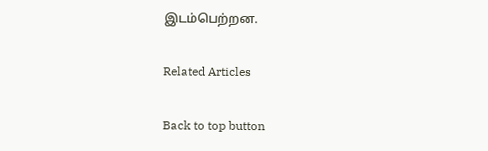இடம்பெற்றன.

Related Articles

Back to top button